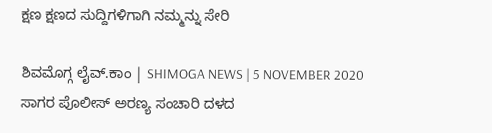ಕ್ಷಣ ಕ್ಷಣದ ಸುದ್ದಿಗಳಿಗಾಗಿ ನಮ್ಮನ್ನು ಸೇರಿ

ಶಿವಮೊಗ್ಗ ಲೈವ್.ಕಾಂ | SHIMOGA NEWS | 5 NOVEMBER 2020
ಸಾಗರ ಪೊಲೀಸ್ ಅರಣ್ಯ ಸಂಚಾರಿ ದಳದ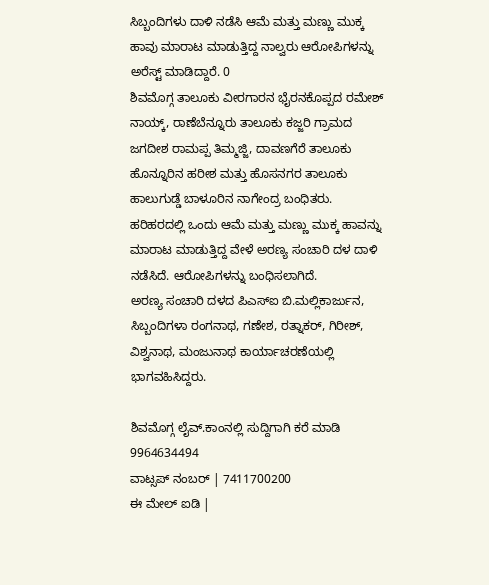ಸಿಬ್ಬಂದಿಗಳು ದಾಳಿ ನಡೆಸಿ ಆಮೆ ಮತ್ತು ಮಣ್ಣು ಮುಕ್ಕ ಹಾವು ಮಾರಾಟ ಮಾಡುತ್ತಿದ್ದ ನಾಲ್ವರು ಆರೋಪಿಗಳನ್ನು ಅರೆಸ್ಟ್ ಮಾಡಿದ್ದಾರೆ. 0
ಶಿವಮೊಗ್ಗ ತಾಲೂಕು ವೀರಗಾರನ ಭೈರನಕೊಪ್ಪದ ರಮೇಶ್ ನಾಯ್ಕ್, ರಾಣೆಬೆನ್ನೂರು ತಾಲೂಕು ಕಜ್ಜರಿ ಗ್ರಾಮದ ಜಗದೀಶ ರಾಮಪ್ಪ ತಿಮ್ಮಜ್ಜಿ, ದಾವಣಗೆರೆ ತಾಲೂಕು ಹೊನ್ನೂರಿನ ಹರೀಶ ಮತ್ತು ಹೊಸನಗರ ತಾಲೂಕು ಹಾಲುಗುಡ್ಡೆ ಬಾಳೂರಿನ ನಾಗೇಂದ್ರ ಬಂಧಿತರು.
ಹರಿಹರದಲ್ಲಿ ಒಂದು ಆಮೆ ಮತ್ತು ಮಣ್ಣು ಮುಕ್ಕ ಹಾವನ್ನು ಮಾರಾಟ ಮಾಡುತ್ತಿದ್ದ ವೇಳೆ ಅರಣ್ಯ ಸಂಚಾರಿ ದಳ ದಾಳಿ ನಡೆಸಿದೆ. ಆರೋಪಿಗಳನ್ನು ಬಂಧಿಸಲಾಗಿದೆ.
ಅರಣ್ಯ ಸಂಚಾರಿ ದಳದ ಪಿಎಸ್ಐ ಬಿ.ಮಲ್ಲಿಕಾರ್ಜುನ, ಸಿಬ್ಬಂದಿಗಳಾ ರಂಗನಾಥ, ಗಣೇಶ, ರತ್ನಾಕರ್, ಗಿರೀಶ್, ವಿಶ್ವನಾಥ, ಮಂಜುನಾಥ ಕಾರ್ಯಾಚರಣೆಯಲ್ಲಿ ಭಾಗವಹಿಸಿದ್ದರು.

ಶಿವಮೊಗ್ಗ ಲೈವ್.ಕಾಂನಲ್ಲಿ ಸುದ್ದಿಗಾಗಿ ಕರೆ ಮಾಡಿ 9964634494
ವಾಟ್ಸಪ್ ನಂಬರ್ | 7411700200
ಈ ಮೇಲ್ ಐಡಿ |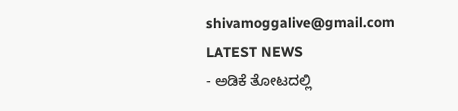shivamoggalive@gmail.com
LATEST NEWS
- ಅಡಿಕೆ ತೋಟದಲ್ಲಿ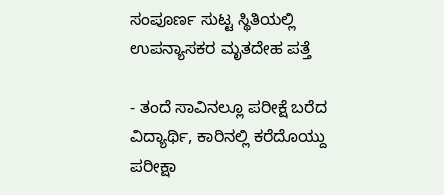ಸಂಪೂರ್ಣ ಸುಟ್ಟ ಸ್ಥಿತಿಯಲ್ಲಿ ಉಪನ್ಯಾಸಕರ ಮೃತದೇಹ ಪತ್ತೆ

- ತಂದೆ ಸಾವಿನಲ್ಲೂ ಪರೀಕ್ಷೆ ಬರೆದ ವಿದ್ಯಾರ್ಥಿ, ಕಾರಿನಲ್ಲಿ ಕರೆದೊಯ್ದು ಪರೀಕ್ಷಾ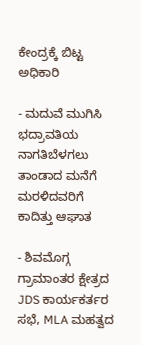ಕೇಂದ್ರಕ್ಕೆ ಬಿಟ್ಟ ಅಧಿಕಾರಿ

- ಮದುವೆ ಮುಗಿಸಿ ಭದ್ರಾವತಿಯ ನಾಗತಿಬೆಳಗಲು ತಾಂಡಾದ ಮನೆಗೆ ಮರಳಿದವರಿಗೆ ಕಾದಿತ್ತು ಆಘಾತ

- ಶಿವಮೊಗ್ಗ ಗ್ರಾಮಾಂತರ ಕ್ಷೇತ್ರದ JDS ಕಾರ್ಯಕರ್ತರ ಸಭೆ, MLA ಮಹತ್ವದ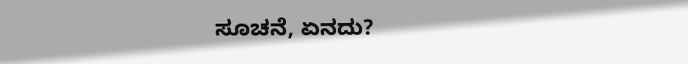ಸೂಚನೆ, ಏನದು?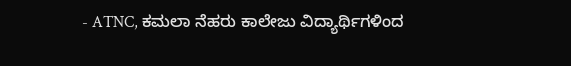- ATNC, ಕಮಲಾ ನೆಹರು ಕಾಲೇಜು ವಿದ್ಯಾರ್ಥಿಗಳಿಂದ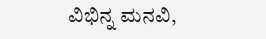ವಿಭಿನ್ನ ಮನವಿ,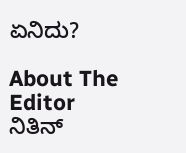ಏನಿದು?

About The Editor
ನಿತಿನ್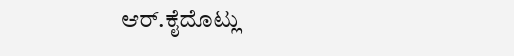ಆರ್.ಕೈದೊಟ್ಲು